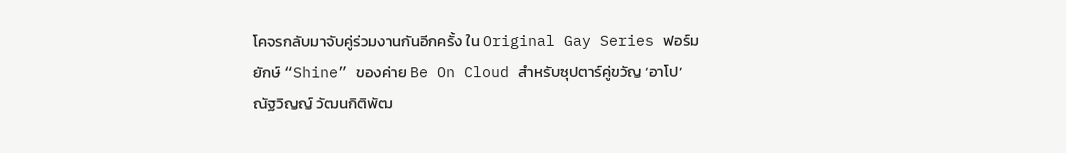โคจรกลับมาจับคู่ร่วมงานกันอีกครั้ง ใน Original Gay Series ฟอร์มยักษ์ “Shine” ของค่าย Be On Cloud สำหรับซุปตาร์คู่ขวัญ ‘อาโป’ ณัฐวิญญ์ วัฒนกิติพัฒ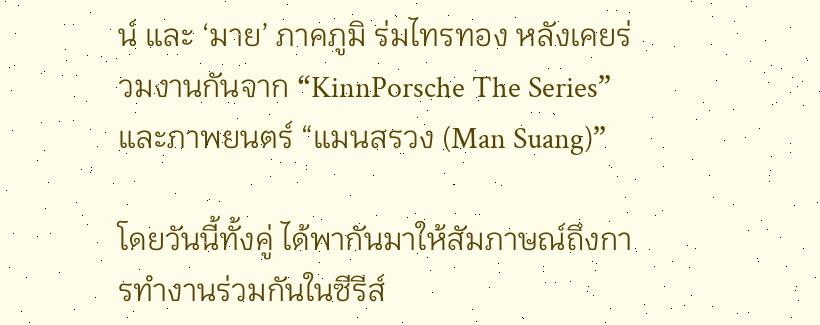น์ และ ‘มาย’ ภาคภูมิ ร่มไทรทอง หลังเคยร่วมงานกันจาก “KinnPorsche The Series” และภาพยนตร์ “แมนสรวง (Man Suang)”

โดยวันนี้ทั้งคู่ ได้พากันมาให้สัมภาษณ์ถึงการทำงานร่วมกันในซีรีส์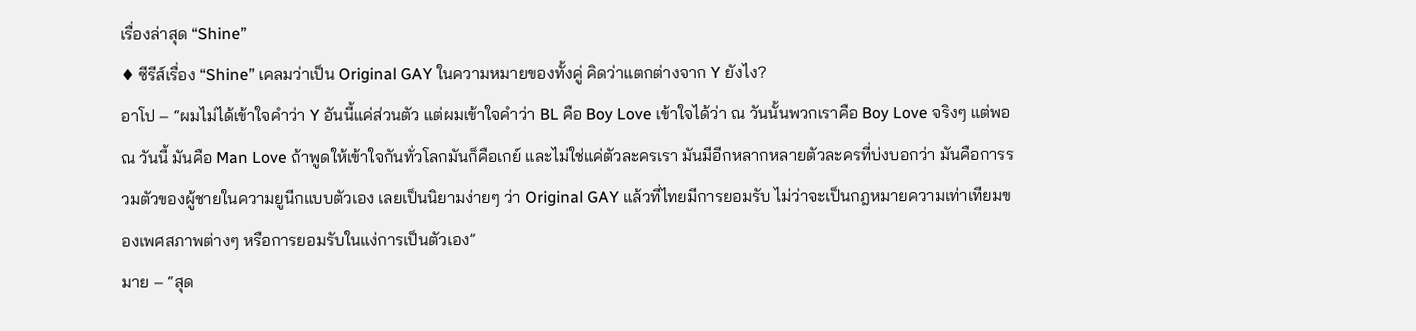เรื่องล่าสุด “Shine”
♦ ซีรีส์เรื่อง “Shine” เคลมว่าเป็น Original GAY ในความหมายของทั้งคู่ คิดว่าแตกต่างจาก Y ยังไง?
อาโป – “ผมไม่ได้เข้าใจคำว่า Y อันนี้แค่ส่วนตัว แต่ผมเข้าใจคำว่า BL คือ Boy Love เข้าใจได้ว่า ณ วันนั้นพวกเราคือ Boy Love จริงๆ แต่พอ ณ วันนี้ มันคือ Man Love ถ้าพูดให้เข้าใจกันทั่วโลกมันก็คือเกย์ และไม่ใช่แค่ตัวละครเรา มันมีอีกหลากหลายตัวละครที่บ่งบอกว่า มันคือการรวมตัวของผู้ชายในความยูนีกแบบตัวเอง เลยเป็นนิยามง่ายๆ ว่า Original GAY แล้วที่ไทยมีการยอมรับ ไม่ว่าจะเป็นกฎหมายความเท่าเทียมของเพศสภาพต่างๆ หรือการยอมรับในแง่การเป็นตัวเอง”
มาย – “สุด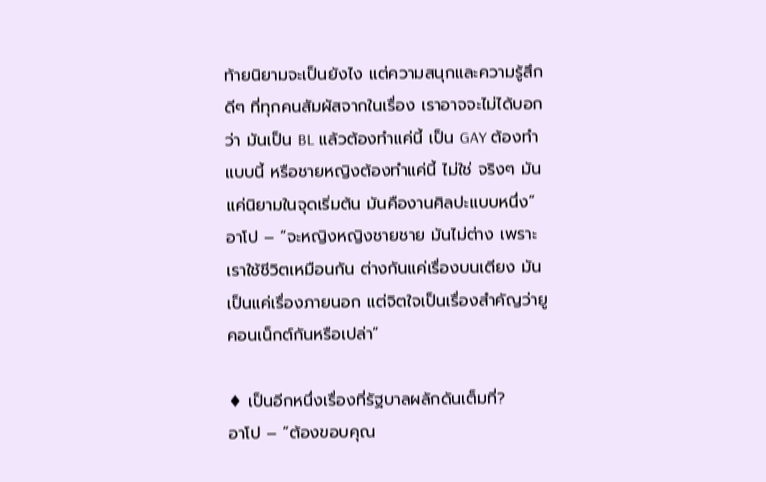ท้ายนิยามจะเป็นยังไง แต่ความสนุกและความรู้สึกดีๆ ที่ทุกคนสัมผัสจากในเรื่อง เราอาจจะไม่ได้บอกว่า มันเป็น BL แล้วต้องทำแค่นี้ เป็น GAY ต้องทำแบบนี้ หรือชายหญิงต้องทำแค่นี้ ไม่ใช่ จริงๆ มันแค่นิยามในจุดเริ่มต้น มันคืองานศิลปะแบบหนึ่ง”
อาโป – “จะหญิงหญิงชายชาย มันไม่ต่าง เพราะเราใช้ชีวิตเหมือนกัน ต่างกันแค่เรื่องบนเตียง มันเป็นแค่เรื่องภายนอก แต่จิตใจเป็นเรื่องสำคัญว่ายูคอนเน็กต์กันหรือเปล่า”

♦ เป็นอีกหนึ่งเรื่องที่รัฐบาลผลักดันเต็มที่?
อาโป – “ต้องขอบคุณ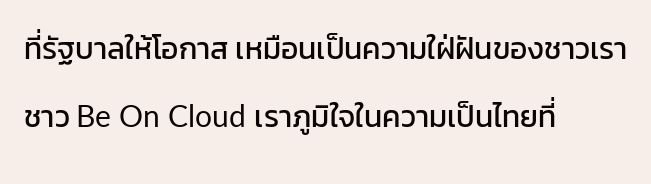ที่รัฐบาลให้โอกาส เหมือนเป็นความใฝ่ฝันของชาวเรา ชาว Be On Cloud เราภูมิใจในความเป็นไทยที่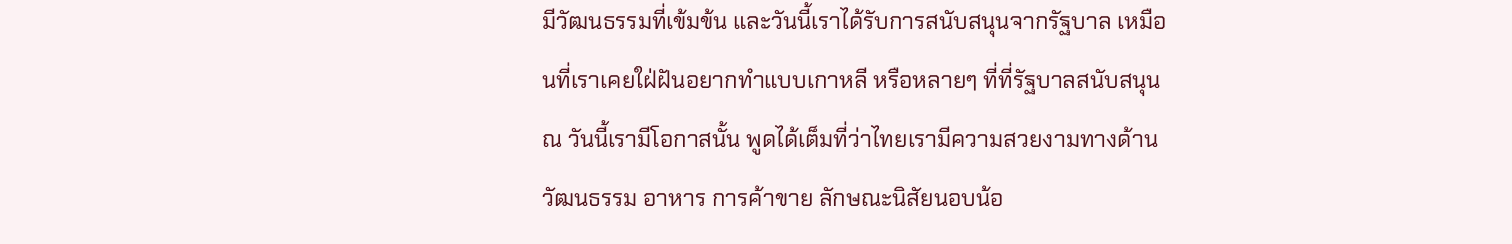มีวัฒนธรรมที่เข้มข้น และวันนี้เราได้รับการสนับสนุนจากรัฐบาล เหมือนที่เราเคยใฝ่ฝันอยากทำแบบเกาหลี หรือหลายๆ ที่ที่รัฐบาลสนับสนุน ณ วันนี้เรามีโอกาสนั้น พูดได้เต็มที่ว่าไทยเรามีความสวยงามทางด้านวัฒนธรรม อาหาร การค้าขาย ลักษณะนิสัยนอบน้อ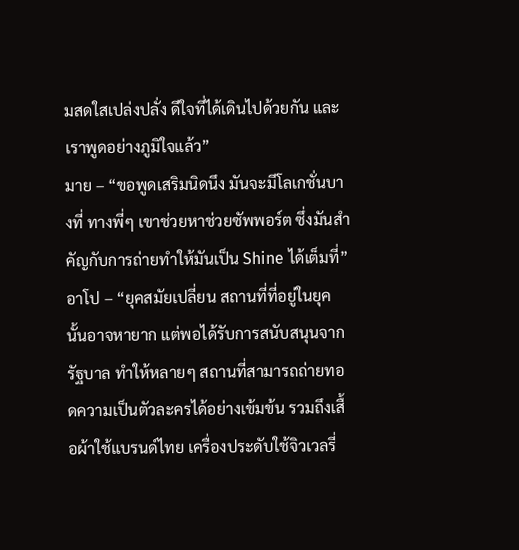มสดใสเปล่งปลั่ง ดีใจที่ได้เดินไปด้วยกัน และเราพูดอย่างภูมิใจแล้ว”
มาย – “ขอพูดเสริมนิดนึง มันจะมีโลเกชั่นบางที่ ทางพี่ๆ เขาช่วยหาช่วยซัพพอร์ต ซึ่งมันสำคัญกับการถ่ายทำให้มันเป็น Shine ได้เต็มที่”
อาโป – “ยุคสมัยเปลี่ยน สถานที่ที่อยู่ในยุคนั้นอาจหายาก แต่พอได้รับการสนับสนุนจากรัฐบาล ทำให้หลายๆ สถานที่สามารถถ่ายทอดความเป็นตัวละครได้อย่างเข้มข้น รวมถึงเสื้อผ้าใช้แบรนด์ไทย เครื่องประดับใช้จิวเวลรี่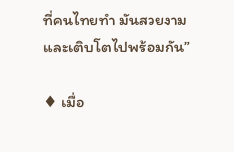ที่คนไทยทำ มันสวยงามและเติบโตไปพร้อมกัน”

♦ เมื่อ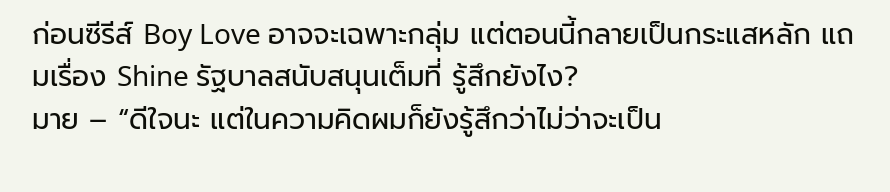ก่อนซีรีส์ Boy Love อาจจะเฉพาะกลุ่ม แต่ตอนนี้กลายเป็นกระแสหลัก แถมเรื่อง Shine รัฐบาลสนับสนุนเต็มที่ รู้สึกยังไง?
มาย – “ดีใจนะ แต่ในความคิดผมก็ยังรู้สึกว่าไม่ว่าจะเป็น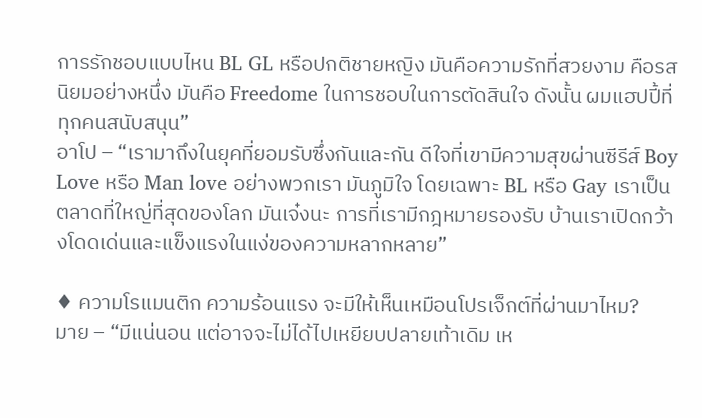การรักชอบแบบไหน BL GL หรือปกติชายหญิง มันคือความรักที่สวยงาม คือรสนิยมอย่างหนึ่ง มันคือ Freedome ในการชอบในการตัดสินใจ ดังนั้น ผมแฮปปี้ที่ทุกคนสนับสนุน”
อาโป – “เรามาถึงในยุคที่ยอมรับซึ่งกันและกัน ดีใจที่เขามีความสุขผ่านซีรีส์ Boy Love หรือ Man love อย่างพวกเรา มันภูมิใจ โดยเฉพาะ BL หรือ Gay เราเป็นตลาดที่ใหญ่ที่สุดของโลก มันเจ๋งนะ การที่เรามีกฎหมายรองรับ บ้านเราเปิดกว้างโดดเด่นและแข็งแรงในแง่ของความหลากหลาย”

♦ ความโรแมนติก ความร้อนแรง จะมีให้เห็นเหมือนโปรเจ็กต์ที่ผ่านมาไหม?
มาย – “มีแน่นอน แต่อาจจะไม่ได้ไปเหยียบปลายเท้าเดิม เห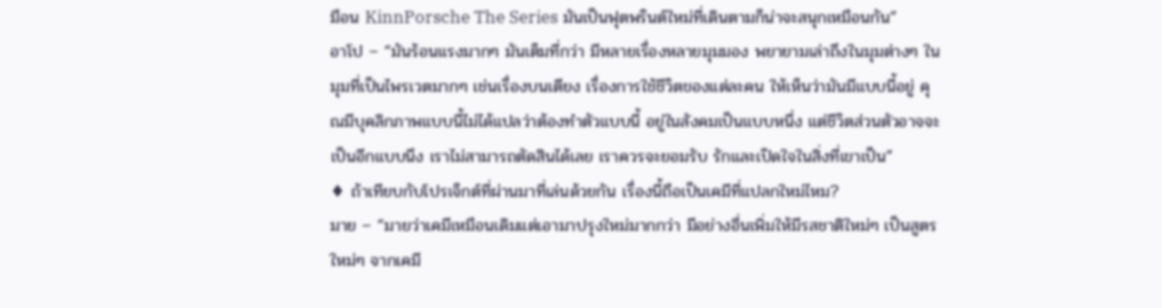มือน KinnPorsche The Series มันเป็นฟุตพรินต์ใหม่ที่เดินตามก็น่าจะสนุกเหมือนกัน”
อาโป – “มันร้อนแรงมากๆ มันเต็มที่กว่า มีหลายเรื่องหลายมุมมอง พยายามเล่าถึงในมุมต่างๆ ในมุมที่เป็นไพรเวตมากๆ เช่นเรื่องบนเตียง เรื่องการใช้ชีวิตของแต่ละคน ให้เห็นว่ามันมีแบบนี้อยู่ คุณมีบุคลิกภาพแบบนี้ไม่ได้แปลว่าต้องทำตัวแบบนี้ อยู่ในสังคมเป็นแบบหนึ่ง แต่ชีวิตส่วนตัวอาจจะเป็นอีกแบบนึง เราไม่สามารถตัดสินได้เลย เราควรจะยอมรับ รักและเปิดใจในสิ่งที่เขาเป็น”
♦ ถ้าเทียบกับโปรเจ็กต์ที่ผ่านมาที่เล่นด้วยกัน เรื่องนี้ถือเป็นเคมีที่แปลกใหม่ไหม?
มาย – “มายว่าเคมีเหมือนเดิมแต่เอามาปรุงใหม่มากกว่า มีอย่างอื่นเพิ่มให้มีรสชาติใหม่ๆ เป็นสูตรใหม่ๆ จากเคมี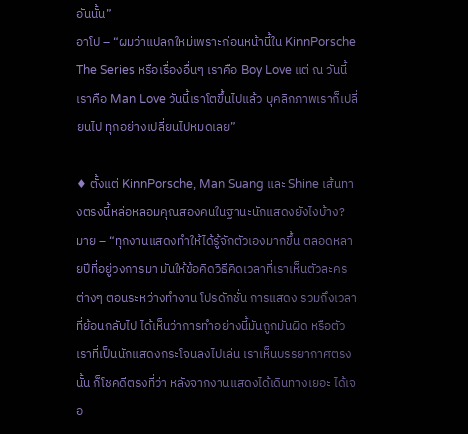อันนั้น”
อาโป – “ผมว่าแปลกใหม่เพราะก่อนหน้านี้ใน KinnPorsche The Series หรือเรื่องอื่นๆ เราคือ Boy Love แต่ ณ วันนี้เราคือ Man Love วันนี้เราโตขึ้นไปแล้ว บุคลิกภาพเราก็เปลี่ยนไป ทุกอย่างเปลี่ยนไปหมดเลย”

♦ ตั้งแต่ KinnPorsche, Man Suang และ Shine เส้นทางตรงนี้หล่อหลอมคุณสองคนในฐานะนักแสดงยังไงบ้าง?
มาย – “ทุกงานแสดงทำให้ได้รู้จักตัวเองมากขึ้น ตลอดหลายปีที่อยู่วงการมา มันให้ข้อคิดวิธีคิดเวลาที่เราเห็นตัวละครต่างๆ ตอนระหว่างทำงาน โปรดักชั่น การแสดง รวมถึงเวลาที่ย้อนกลับไป ได้เห็นว่าการทำอย่างนี้มันถูกมันผิด หรือตัวเราที่เป็นนักแสดงกระโจนลงไปเล่น เราเห็นบรรยากาศตรงนั้น ก็โชคดีตรงที่ว่า หลังจากงานแสดงได้เดินทางเยอะ ได้เจอ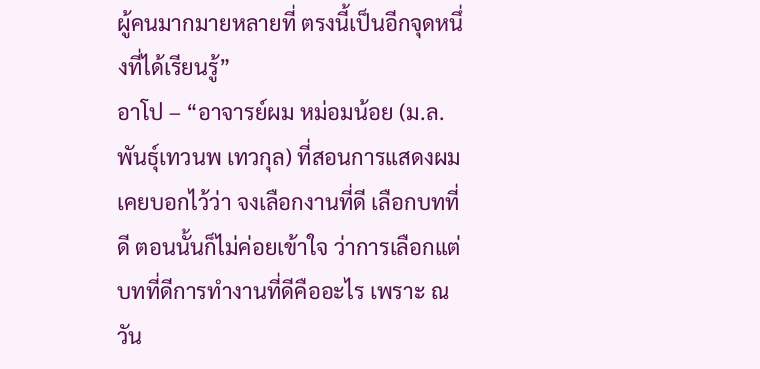ผู้คนมากมายหลายที่ ตรงนี้เป็นอีกจุดหนึ่งที่ได้เรียนรู้”
อาโป – “อาจารย์ผม หม่อมน้อย (ม.ล.พันธุ์เทวนพ เทวกุล) ที่สอนการแสดงผม เคยบอกไว้ว่า จงเลือกงานที่ดี เลือกบทที่ดี ตอนนั้นก็ไม่ค่อยเข้าใจ ว่าการเลือกแต่บทที่ดีการทำงานที่ดีคืออะไร เพราะ ณ วัน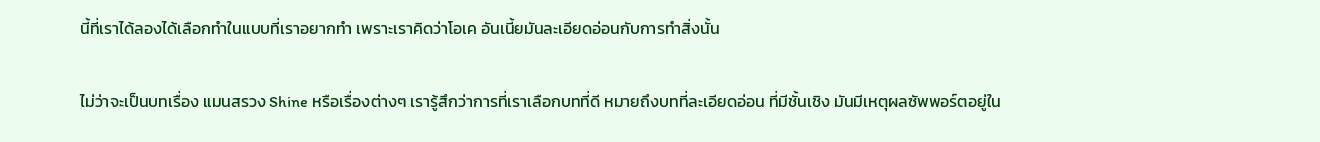นี้ที่เราได้ลองได้เลือกทำในแบบที่เราอยากทำ เพราะเราคิดว่าโอเค อันเนี้ยมันละเอียดอ่อนกับการทำสิ่งนั้น

ไม่ว่าจะเป็นบทเรื่อง แมนสรวง Shine หรือเรื่องต่างๆ เรารู้สึกว่าการที่เราเลือกบทที่ดี หมายถึงบทที่ละเอียดอ่อน ที่มีชั้นเชิง มันมีเหตุผลซัพพอร์ตอยู่ใน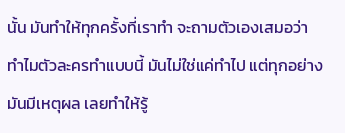นั้น มันทำให้ทุกครั้งที่เราทำ จะถามตัวเองเสมอว่า ทำไมตัวละครทำแบบนี้ มันไม่ใช่แค่ทำไป แต่ทุกอย่างมันมีเหตุผล เลยทำให้รู้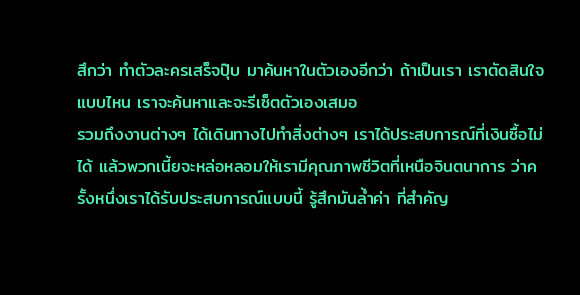สึกว่า ทำตัวละครเสร็จปุ๊บ มาค้นหาในตัวเองอีกว่า ถ้าเป็นเรา เราตัดสินใจแบบไหน เราจะค้นหาและจะรีเซ็ตตัวเองเสมอ
รวมถึงงานต่างๆ ได้เดินทางไปทำสิ่งต่างๆ เราได้ประสบการณ์ที่เงินซื้อไม่ได้ แล้วพวกเนี้ยจะหล่อหลอมให้เรามีคุณภาพชีวิตที่เหนือจินตนาการ ว่าครั้งหนึ่งเราได้รับประสบการณ์แบบนี้ รู้สึกมันล้ำค่า ที่สำคัญ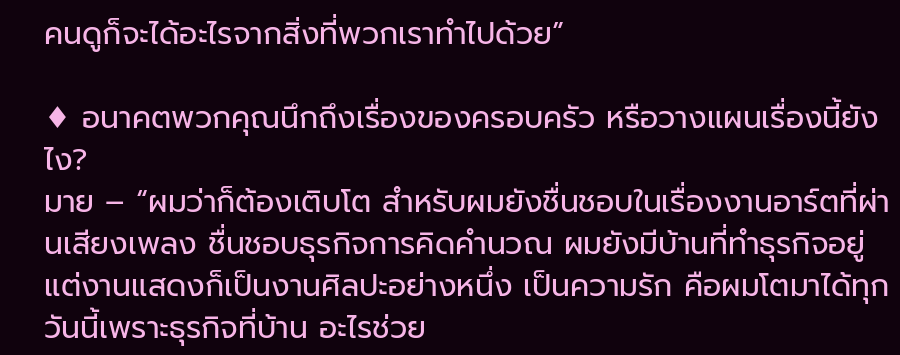คนดูก็จะได้อะไรจากสิ่งที่พวกเราทำไปด้วย”

♦ อนาคตพวกคุณนึกถึงเรื่องของครอบครัว หรือวางแผนเรื่องนี้ยังไง?
มาย – “ผมว่าก็ต้องเติบโต สำหรับผมยังชื่นชอบในเรื่องงานอาร์ตที่ผ่านเสียงเพลง ชื่นชอบธุรกิจการคิดคำนวณ ผมยังมีบ้านที่ทำธุรกิจอยู่ แต่งานแสดงก็เป็นงานศิลปะอย่างหนึ่ง เป็นความรัก คือผมโตมาได้ทุกวันนี้เพราะธุรกิจที่บ้าน อะไรช่วย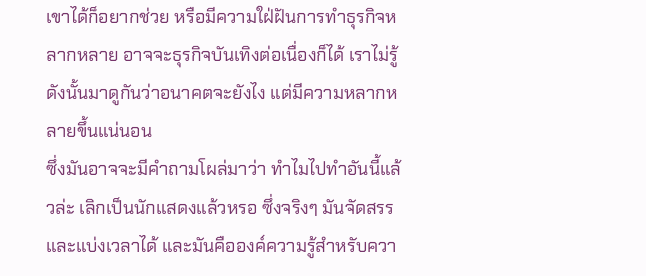เขาได้ก็อยากช่วย หรือมีความใฝ่ฝันการทำธุรกิจหลากหลาย อาจจะธุรกิจบันเทิงต่อเนื่องก็ได้ เราไม่รู้ ดังนั้นมาดูกันว่าอนาคตจะยังไง แต่มีความหลากหลายขึ้นแน่นอน
ซึ่งมันอาจจะมีคำถามโผล่มาว่า ทำไมไปทำอันนี้แล้วล่ะ เลิกเป็นนักแสดงแล้วหรอ ซึ่งจริงๆ มันจัดสรรและแบ่งเวลาได้ และมันคือองค์ความรู้สำหรับควา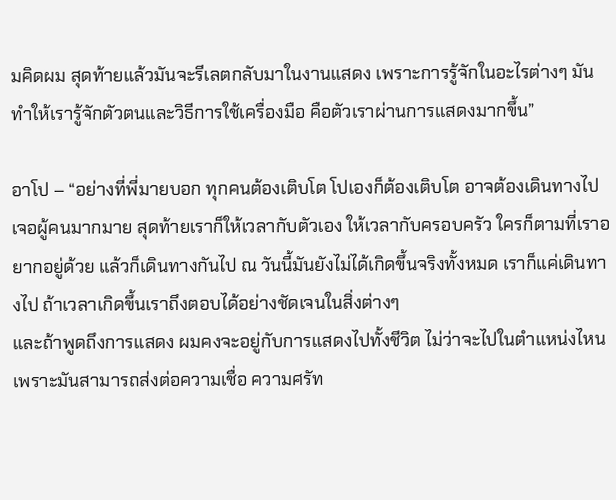มคิดผม สุดท้ายแล้วมันจะรีเลตกลับมาในงานแสดง เพราะการรู้จักในอะไรต่างๆ มันทำให้เรารู้จักตัวตนและวิธีการใช้เครื่องมือ คือตัวเราผ่านการแสดงมากขึ้น”

อาโป – “อย่างที่พี่มายบอก ทุกคนต้องเติบโต โปเองก็ต้องเติบโต อาจต้องเดินทางไปเจอผู้คนมากมาย สุดท้ายเราก็ให้เวลากับตัวเอง ให้เวลากับครอบครัว ใครก็ตามที่เราอยากอยู่ด้วย แล้วก็เดินทางกันไป ณ วันนี้มันยังไม่ได้เกิดขึ้นจริงทั้งหมด เราก็แค่เดินทางไป ถ้าเวลาเกิดขึ้นเราถึงตอบได้อย่างชัดเจนในสิ่งต่างๆ
และถ้าพูดถึงการแสดง ผมคงจะอยู่กับการแสดงไปทั้งชีวิต ไม่ว่าจะไปในตำแหน่งไหน เพราะมันสามารถส่งต่อความเชื่อ ความศรัท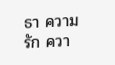ธา ความรัก ควา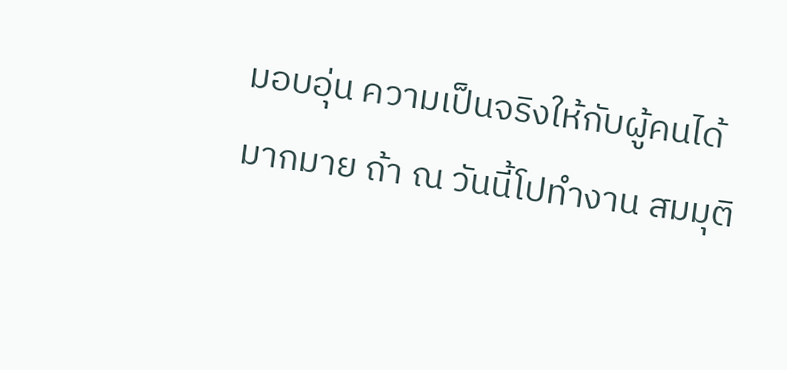มอบอุ่น ความเป็นจริงให้กับผู้คนได้มากมาย ถ้า ณ วันนี้โปทำงาน สมมุติ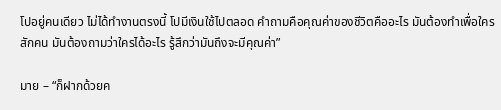โปอยู่คนเดียว ไม่ได้ทำงานตรงนี้ โปมีเงินใช้ไปตลอด คำถามคือคุณค่าของชีวิตคืออะไร มันต้องทำเพื่อใครสักคน มันต้องถามว่าใครได้อะไร รู้สึกว่ามันถึงจะมีคุณค่า”

มาย – “ก็ฝากด้วยค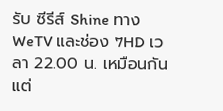รับ ซีรีส์ Shine ทาง WeTV และช่อง 7HD เวลา 22.00 น. เหมือนกัน แต่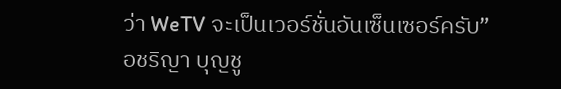ว่า WeTV จะเป็นเวอร์ชั่นอันเซ็นเซอร์ครับ”
อชริญา บุญชู